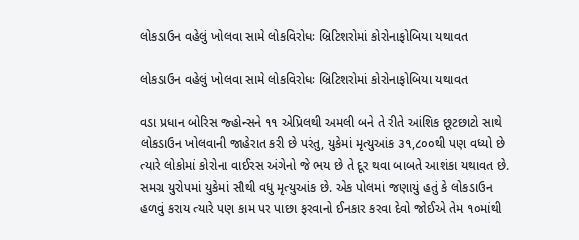લોકડાઉન વહેલું ખોલવા સામે લોકવિરોધઃ બ્રિટિશરોમાં કોરોનાફોબિયા યથાવત

લોકડાઉન વહેલું ખોલવા સામે લોકવિરોધઃ બ્રિટિશરોમાં કોરોનાફોબિયા યથાવત

વડા પ્રધાન બોરિસ જ્હોન્સને ૧૧ એપ્રિલથી અમલી બને તે રીતે આંશિક છૂટછાટો સાથે લોકડાઉન ખોલવાની જાહેરાત કરી છે પરંતુ, યુકેમાં મૃત્યુઆંક ૩૧,૮૦૦થી પણ વધ્યો છે ત્યારે લોકોમાં કોરોના વાઈરસ અંગેનો જે ભય છે તે દૂર થવા બાબતે આશંકા યથાવત છે. સમગ્ર યુરોપમાં યુકેમાં સૌથી વધુ મૃત્યુઆંક છે. એક પોલમાં જણાયું હતું કે લોકડાઉન હળવું કરાય ત્યારે પણ કામ પર પાછા ફરવાનો ઈનકાર કરવા દેવો જોઈએ તેમ ૧૦માંથી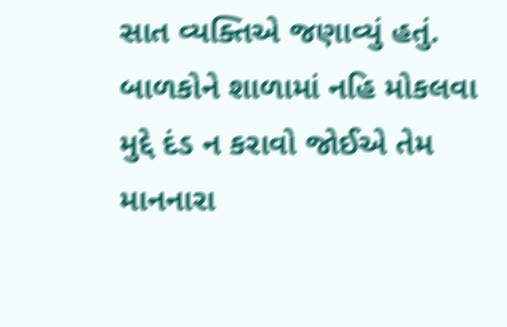સાત વ્યક્તિએ જણાવ્યું હતું. બાળકોને શાળામાં નહિ મોકલવા મુદ્દે દંડ ન કરાવો જોઈએ તેમ માનનારા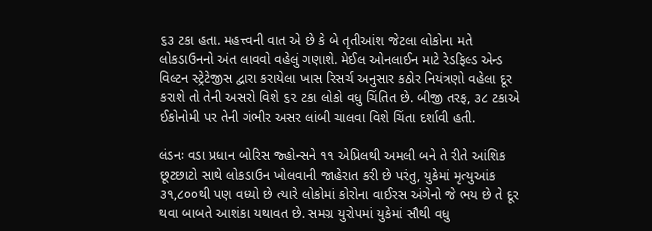૬૩ ટકા હતા. મહત્ત્વની વાત એ છે કે બે તૃતીઆંશ જેટલા લોકોના મતે લોકડાઉનનો અંત લાવવો વહેલું ગણાશે. મેઈલ ઓનલાઈન માટે રેડફિલ્ડ એન્ડ વિલ્ટન સ્ટ્રેટેજીસ દ્વારા કરાયેલા ખાસ રિસર્ચ અનુસાર કઠોર નિયંત્રણો વહેલા દૂર કરાશે તો તેની અસરો વિશે ૬૨ ટકા લોકો વધુ ચિંતિત છે. બીજી તરફ, ૩૮ ટકાએ ઈકોનોમી પર તેની ગંભીર અસર લાંબી ચાલવા વિશે ચિંતા દર્શાવી હતી.

લંડનઃ વડા પ્રધાન બોરિસ જ્હોન્સને ૧૧ એપ્રિલથી અમલી બને તે રીતે આંશિક છૂટછાટો સાથે લોકડાઉન ખોલવાની જાહેરાત કરી છે પરંતુ, યુકેમાં મૃત્યુઆંક ૩૧,૮૦૦થી પણ વધ્યો છે ત્યારે લોકોમાં કોરોના વાઈરસ અંગેનો જે ભય છે તે દૂર થવા બાબતે આશંકા યથાવત છે. સમગ્ર યુરોપમાં યુકેમાં સૌથી વધુ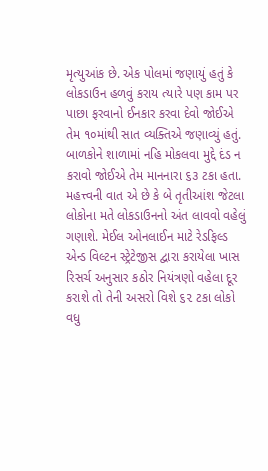મૃત્યુઆંક છે. એક પોલમાં જણાયું હતું કે લોકડાઉન હળવું કરાય ત્યારે પણ કામ પર પાછા ફરવાનો ઈનકાર કરવા દેવો જોઈએ તેમ ૧૦માંથી સાત વ્યક્તિએ જણાવ્યું હતું. બાળકોને શાળામાં નહિ મોકલવા મુદ્દે દંડ ન કરાવો જોઈએ તેમ માનનારા ૬૩ ટકા હતા. મહત્ત્વની વાત એ છે કે બે તૃતીઆંશ જેટલા લોકોના મતે લોકડાઉનનો અંત લાવવો વહેલું ગણાશે. મેઈલ ઓનલાઈન માટે રેડફિલ્ડ એન્ડ વિલ્ટન સ્ટ્રેટેજીસ દ્વારા કરાયેલા ખાસ રિસર્ચ અનુસાર કઠોર નિયંત્રણો વહેલા દૂર કરાશે તો તેની અસરો વિશે ૬૨ ટકા લોકો વધુ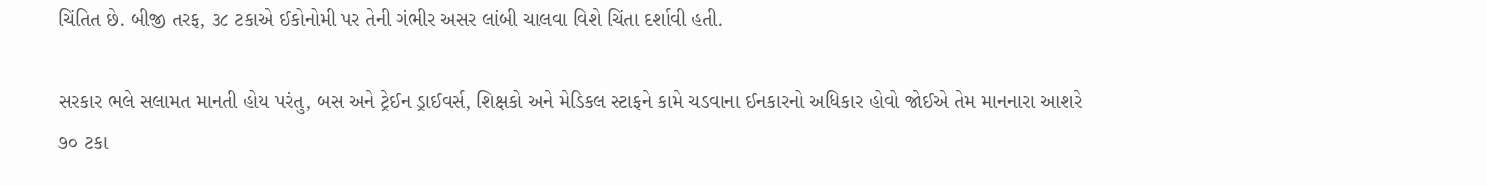ચિંતિત છે. બીજી તરફ, ૩૮ ટકાએ ઈકોનોમી પર તેની ગંભીર અસર લાંબી ચાલવા વિશે ચિંતા દર્શાવી હતી.

સરકાર ભલે સલામત માનતી હોય પરંતુ, બસ અને ટ્રેઈન ડ્રાઈવર્સ, શિક્ષકો અને મેડિકલ સ્ટાફને કામે ચડવાના ઈનકારનો અધિકાર હોવો જોઈએ તેમ માનનારા આશરે ૭૦ ટકા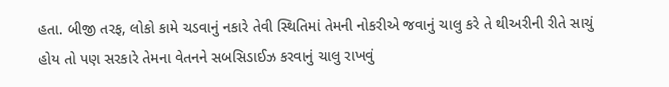હતા. બીજી તરફ, લોકો કામે ચડવાનું નકારે તેવી સ્થિતિમાં તેમની નોકરીએ જવાનું ચાલુ કરે તે થીઅરીની રીતે સાચું હોય તો પણ સરકારે તેમના વેતનને સબસિડાઈઝ કરવાનું ચાલુ રાખવું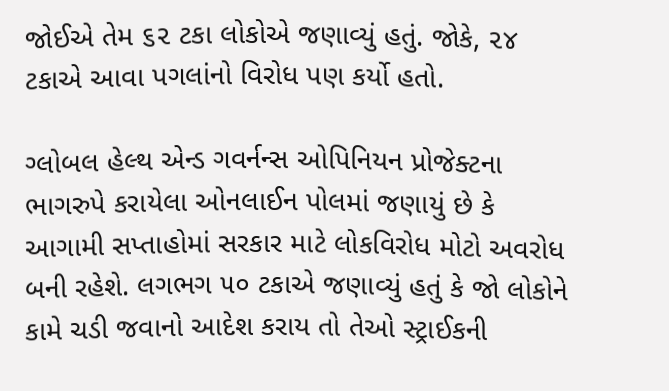જોઈએ તેમ ૬૨ ટકા લોકોએ જણાવ્યું હતું. જોકે, ૨૪ ટકાએ આવા પગલાંનો વિરોધ પણ કર્યો હતો.

ગ્લોબલ હેલ્થ એન્ડ ગવર્નન્સ ઓપિનિયન પ્રોજેક્ટના ભાગરુપે કરાયેલા ઓનલાઈન પોલમાં જણાયું છે કે આગામી સપ્તાહોમાં સરકાર માટે લોકવિરોધ મોટો અવરોધ બની રહેશે. લગભગ ૫૦ ટકાએ જણાવ્યું હતું કે જો લોકોને કામે ચડી જવાનો આદેશ કરાય તો તેઓ સ્ટ્રાઈકની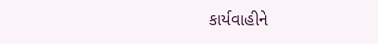કાર્યવાહીને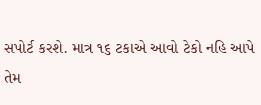સપોર્ટ કરશે. માત્ર ૧૬ ટકાએ આવો ટેકો નહિ આપે તેમ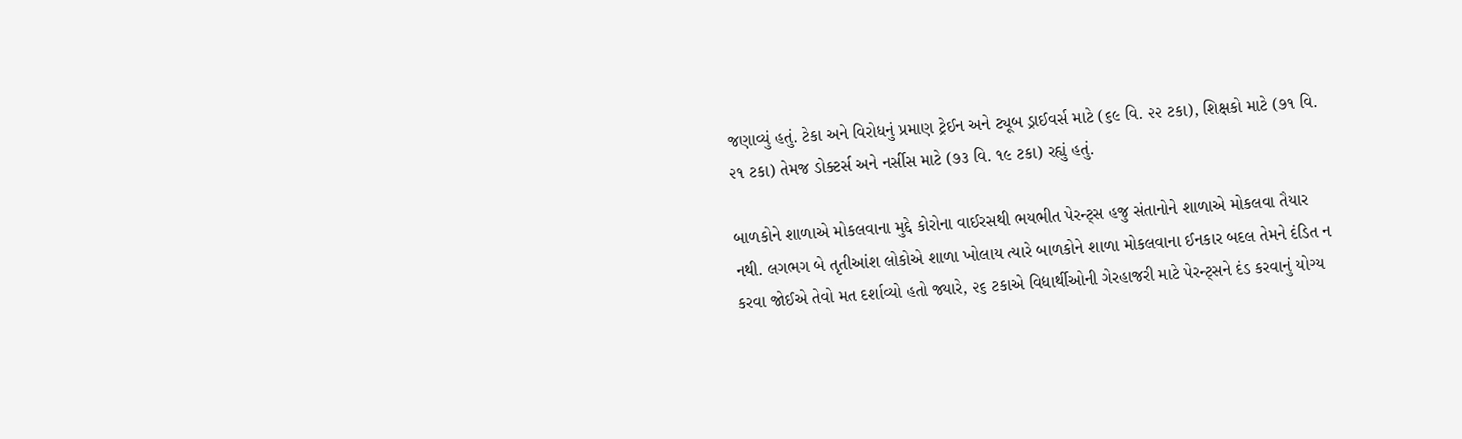જણાવ્યું હતું. ટેકા અને વિરોધનું પ્રમાણ ટ્રેઈન અને ટ્યૂબ ડ્રાઈવર્સ માટે (૬૯ વિ. ૨૨ ટકા), શિક્ષકો માટે (૭૧ વિ. ૨૧ ટકા) તેમજ ડોક્ટર્સ અને નર્સીસ માટે (૭૩ વિ. ૧૯ ટકા) રહ્યું હતું.

બાળકોને શાળાએ મોકલવાના મુદ્દે કોરોના વાઈરસથી ભયભીત પેરન્ટ્સ હજુ સંતાનોને શાળાએ મોકલવા તૈયાર નથી. લગભગ બે તૃતીઆંશ લોકોએ શાળા ખોલાય ત્યારે બાળકોને શાળા મોકલવાના ઈનકાર બદલ તેમને દંડિત ન કરવા જોઈએ તેવો મત દર્શાવ્યો હતો જ્યારે, ૨૬ ટકાએ વિદ્યાર્થીઓની ગેરહાજરી માટે પેરન્ટ્સને દંડ કરવાનું યોગ્ય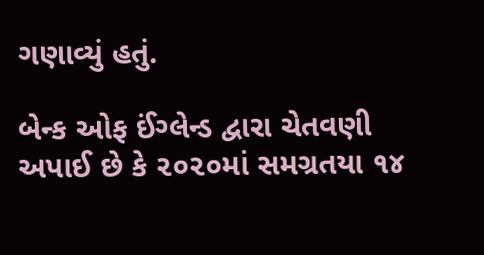ગણાવ્યું હતું.

બેન્ક ઓફ ઈંગ્લેન્ડ દ્વારા ચેતવણી અપાઈ છે કે ૨૦૨૦માં સમગ્રતયા ૧૪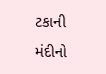ટકાની મંદીનો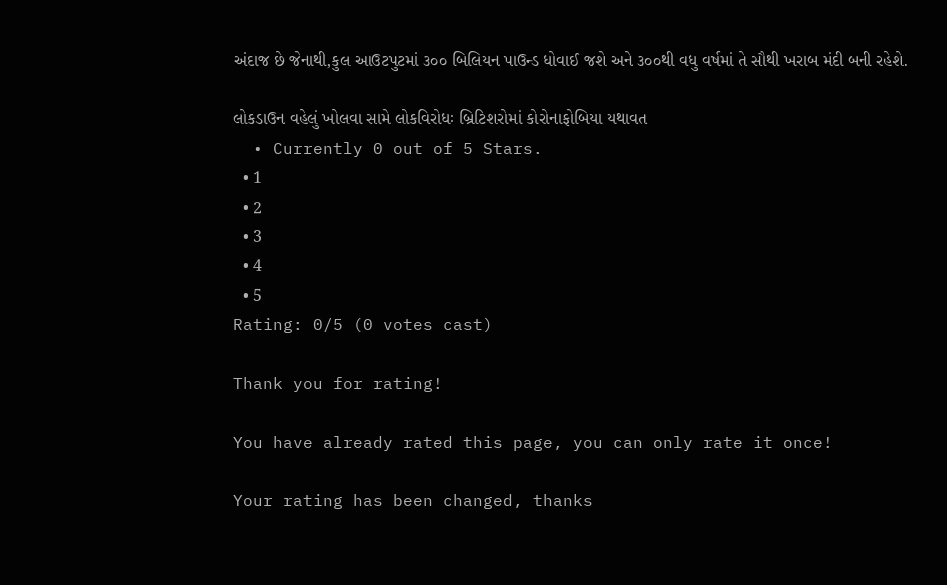અંદાજ છે જેનાથી,કુલ આઉટપુટમાં ૩૦૦ બિલિયન પાઉન્ડ ધોવાઈ જશે અને ૩૦૦થી વધુ વર્ષમાં તે સૌથી ખરાબ મંદી બની રહેશે.

લોકડાઉન વહેલું ખોલવા સામે લોકવિરોધઃ બ્રિટિશરોમાં કોરોનાફોબિયા યથાવત
  • Currently 0 out of 5 Stars.
  • 1
  • 2
  • 3
  • 4
  • 5
Rating: 0/5 (0 votes cast)

Thank you for rating!

You have already rated this page, you can only rate it once!

Your rating has been changed, thanks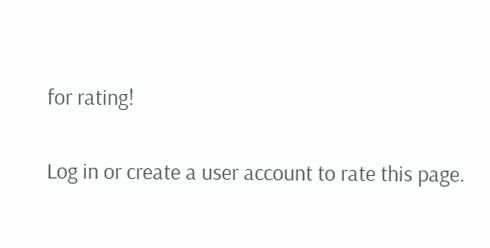for rating!

Log in or create a user account to rate this page.